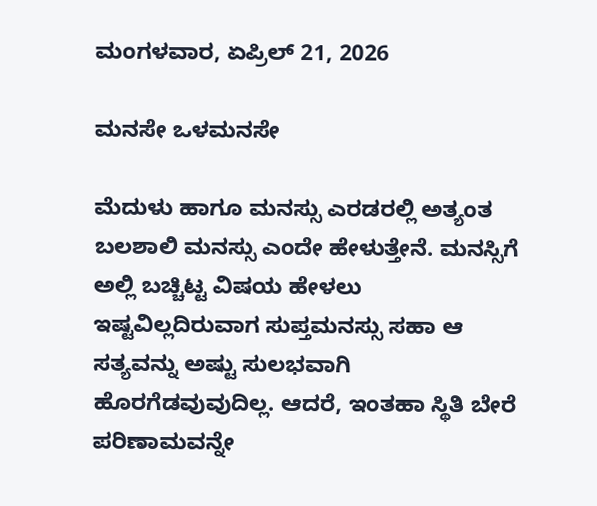ಮಂಗಳವಾರ, ಏಪ್ರಿಲ್ 21, 2026

ಮನಸೇ ಒಳಮನಸೇ

ಮೆದುಳು ಹಾಗೂ ಮನಸ್ಸು ಎರಡರಲ್ಲಿ ಅತ್ಯಂತ ಬಲಶಾಲಿ ಮನಸ್ಸು ಎಂದೇ ಹೇಳುತ್ತೇನೆ. ಮನಸ್ಸಿಗೆ ಅಲ್ಲಿ ಬಚ್ಚಿಟ್ಟ ವಿಷಯ ಹೇಳಲು ಇಷ್ಟವಿಲ್ಲದಿರುವಾಗ ಸುಪ್ತಮನಸ್ಸು ಸಹಾ ಆ ಸತ್ಯವನ್ನು ಅಷ್ಟು ಸುಲಭವಾಗಿ ಹೊರಗೆಡವುವುದಿಲ್ಲ. ಆದರೆ, ಇಂತಹಾ ಸ್ಥಿತಿ ಬೇರೆ ಪರಿಣಾಮವನ್ನೇ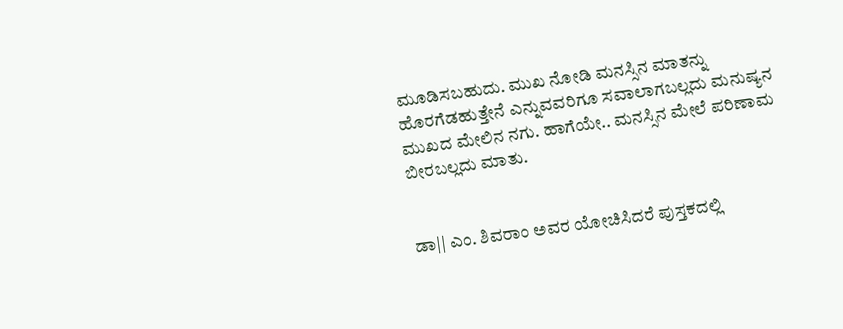ಮೂಡಿಸಬಹುದು. ಮುಖ ನೋಡಿ ಮನಸ್ಸಿನ ಮಾತನ್ನು ಹೊರಗೆಡಹುತ್ತೇನೆ ಎನ್ನುವವರಿಗೂ ಸವಾಲಾಗಬಲ್ಲದು ಮನುಷ್ಯನ ಮುಖದ ಮೇಲಿನ ನಗು. ಹಾಗೆಯೇ.. ಮನಸ್ಸಿನ ಮೇಲೆ ಪರಿಣಾಮ ಬೀರಬಲ್ಲದು ಮಾತು.


ಡಾ|| ಎಂ. ಶಿವರಾಂ ಅವರ ಯೋಚಿಸಿದರೆ ಪುಸ್ತಕದಲ್ಲಿ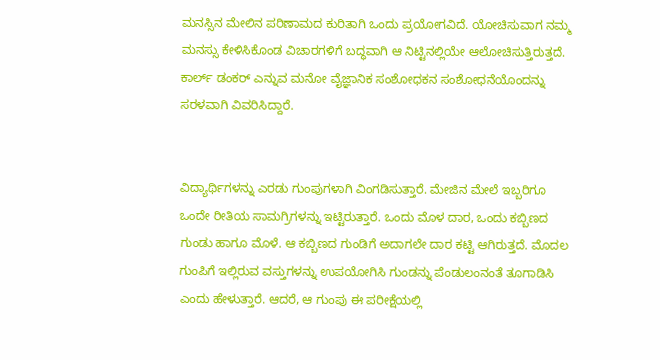ಮನಸ್ಸಿನ ಮೇಲಿನ ಪರಿಣಾಮದ ಕುರಿತಾಗಿ ಒಂದು ಪ್ರಯೋಗವಿದೆ. ಯೋಚಿಸುವಾಗ ನಮ್ಮ ಮನಸ್ಸು ಕೇಳಿಸಿಕೊಂಡ ವಿಚಾರಗಳಿಗೆ ಬದ್ಧವಾಗಿ ಆ ನಿಟ್ಟಿನಲ್ಲಿಯೇ ಆಲೋಚಿಸುತ್ತಿರುತ್ತದೆ. ಕಾರ್ಲ್ ಡಂಕರ್ ಎನ್ನುವ ಮನೋ ವೈಜ್ಞಾನಿಕ ಸಂಶೋಧಕನ ಸಂಶೋಧನೆಯೊಂದನ್ನು ಸರಳವಾಗಿ ವಿವರಿಸಿದ್ದಾರೆ.


ವಿದ್ಯಾರ್ಥಿಗಳನ್ನು ಎರಡು ಗುಂಪುಗಳಾಗಿ ವಿಂಗಡಿಸುತ್ತಾರೆ. ಮೇಜಿನ ಮೇಲೆ ಇಬ್ಬರಿಗೂ ಒಂದೇ ರೀತಿಯ ಸಾಮಗ್ರಿಗಳನ್ನು ಇಟ್ಟಿರುತ್ತಾರೆ. ಒಂದು ಮೊಳ ದಾರ, ಒಂದು ಕಬ್ಬಿಣದ ಗುಂಡು ಹಾಗೂ ಮೊಳೆ. ಆ ಕಬ್ಬಿಣದ ಗುಂಡಿಗೆ ಅದಾಗಲೇ ದಾರ ಕಟ್ಟಿ ಆಗಿರುತ್ತದೆ. ಮೊದಲ ಗುಂಪಿಗೆ ಇಲ್ಲಿರುವ ವಸ್ತುಗಳನ್ನು ಉಪಯೋಗಿಸಿ ಗುಂಡನ್ನು ಪೆಂಡುಲಂನಂತೆ ತೂಗಾಡಿಸಿ ಎಂದು ಹೇಳುತ್ತಾರೆ. ಆದರೆ, ಆ ಗುಂಪು ಈ ಪರೀಕ್ಷೆಯಲ್ಲಿ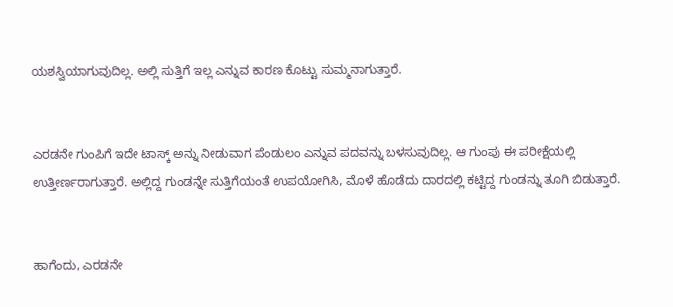ಯಶಸ್ವಿಯಾಗುವುದಿಲ್ಲ. ಅಲ್ಲಿ ಸುತ್ತಿಗೆ ಇಲ್ಲ ಎನ್ನುವ ಕಾರಣ ಕೊಟ್ಟು ಸುಮ್ಮನಾಗುತ್ತಾರೆ.


ಎರಡನೇ ಗುಂಪಿಗೆ ಇದೇ ಟಾಸ್ಕ್ ಅನ್ನು ನೀಡುವಾಗ ಪೆಂಡುಲಂ ಎನ್ನುವ ಪದವನ್ನು ಬಳಸುವುದಿಲ್ಲ. ಆ ಗುಂಪು ಈ ಪರೀಕ್ಷೆಯಲ್ಲಿ ಉತ್ತೀರ್ಣರಾಗುತ್ತಾರೆ. ಅಲ್ಲಿದ್ದ ಗುಂಡನ್ನೇ ಸುತ್ತಿಗೆಯಂತೆ ಉಪಯೋಗಿಸಿ, ಮೊಳೆ ಹೊಡೆದು ದಾರದಲ್ಲಿ ಕಟ್ಟಿದ್ದ ಗುಂಡನ್ನು ತೂಗಿ ಬಿಡುತ್ತಾರೆ.


ಹಾಗೆಂದು, ಎರಡನೇ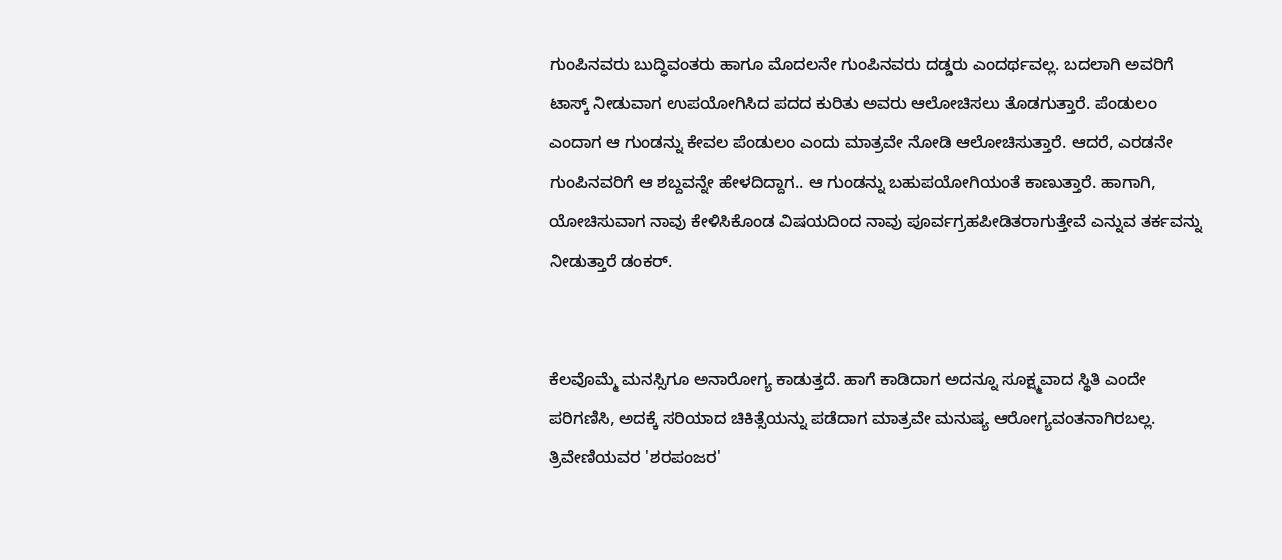ಗುಂಪಿನವರು ಬುದ್ಧಿವಂತರು ಹಾಗೂ ಮೊದಲನೇ ಗುಂಪಿನವರು ದಡ್ಡರು ಎಂದರ್ಥವಲ್ಲ. ಬದಲಾಗಿ ಅವರಿಗೆ ಟಾಸ್ಕ್ ನೀಡುವಾಗ ಉಪಯೋಗಿಸಿದ ಪದದ ಕುರಿತು ಅವರು ಆಲೋಚಿಸಲು ತೊಡಗುತ್ತಾರೆ. ಪೆಂಡುಲಂ ಎಂದಾಗ ಆ ಗುಂಡನ್ನು ಕೇವಲ ಪೆಂಡುಲಂ ಎಂದು ಮಾತ್ರವೇ ನೋಡಿ ಆಲೋಚಿಸುತ್ತಾರೆ. ಆದರೆ, ಎರಡನೇ ಗುಂಪಿನವರಿಗೆ ಆ ಶಬ್ದವನ್ನೇ ಹೇಳದಿದ್ದಾಗ.. ಆ ಗುಂಡನ್ನು ಬಹುಪಯೋಗಿಯಂತೆ ಕಾಣುತ್ತಾರೆ. ಹಾಗಾಗಿ, ಯೋಚಿಸುವಾಗ ನಾವು ಕೇಳಿಸಿಕೊಂಡ ವಿಷಯದಿಂದ ನಾವು ಪೂರ್ವಗ್ರಹಪೀಡಿತರಾಗುತ್ತೇವೆ ಎನ್ನುವ ತರ್ಕವನ್ನು ನೀಡುತ್ತಾರೆ ಡಂಕರ್.


ಕೆಲವೊಮ್ಮೆ ಮನಸ್ಸಿಗೂ ಅನಾರೋಗ್ಯ ಕಾಡುತ್ತದೆ. ಹಾಗೆ ಕಾಡಿದಾಗ ಅದನ್ನೂ ಸೂಕ್ಷ್ಮವಾದ ಸ್ಥಿತಿ ಎಂದೇ ಪರಿಗಣಿಸಿ, ಅದಕ್ಕೆ ಸರಿಯಾದ ಚಿಕಿತ್ಸೆಯನ್ನು ಪಡೆದಾಗ ಮಾತ್ರವೇ ಮನುಷ್ಯ ಆರೋಗ್ಯವಂತನಾಗಿರಬಲ್ಲ. ತ್ರಿವೇಣಿಯವರ 'ಶರಪಂಜರ'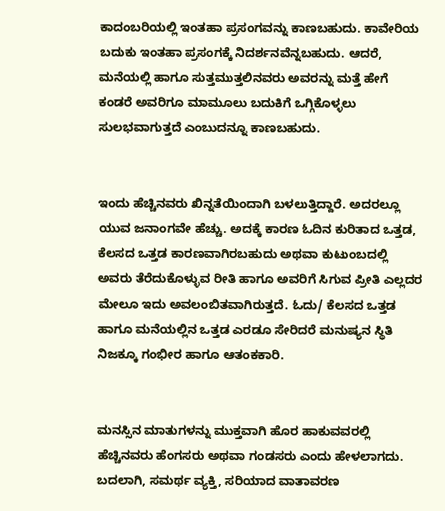ಕಾದಂಬರಿಯಲ್ಲಿ ಇಂತಹಾ ಪ್ರಸಂಗವನ್ನು ಕಾಣಬಹುದು. ಕಾವೇರಿಯ  ಬದುಕು ಇಂತಹಾ ಪ್ರಸಂಗಕ್ಕೆ ನಿದರ್ಶನವೆನ್ನಬಹುದು. ಆದರೆ, ಮನೆಯಲ್ಲಿ ಹಾಗೂ ಸುತ್ತಮುತ್ತಲಿನವರು ಅವರನ್ನು ಮತ್ತೆ ಹೇಗೆ ಕಂಡರೆ ಅವರಿಗೂ ಮಾಮೂಲು ಬದುಕಿಗೆ ಒಗ್ಗಿಕೊಳ್ಳಲು ಸುಲಭವಾಗುತ್ತದೆ ಎಂಬುದನ್ನೂ ಕಾಣಬಹುದು.


ಇಂದು ಹೆಚ್ಚಿನವರು ಖಿನ್ನತೆಯಿಂದಾಗಿ ಬಳಲುತ್ತಿದ್ದಾರೆ. ಅದರಲ್ಲೂ ಯುವ ಜನಾಂಗವೇ ಹೆಚ್ಚು. ಅದಕ್ಕೆ ಕಾರಣ ಓದಿನ ಕುರಿತಾದ ಒತ್ತಡ, ಕೆಲಸದ ಒತ್ತಡ ಕಾರಣವಾಗಿರಬಹುದು ಅಥವಾ ಕುಟುಂಬದಲ್ಲಿ ಅವರು ತೆರೆದುಕೊಳ್ಳುವ ರೀತಿ ಹಾಗೂ ಅವರಿಗೆ ಸಿಗುವ ಪ್ರೀತಿ ಎಲ್ಲದರ ಮೇಲೂ ಇದು ಅವಲಂಬಿತವಾಗಿರುತ್ತದೆ. ಓದು/ ಕೆಲಸದ ಒತ್ತಡ ಹಾಗೂ ಮನೆಯಲ್ಲಿನ ಒತ್ತಡ ಎರಡೂ ಸೇರಿದರೆ ಮನುಷ್ಯನ ಸ್ಥಿತಿ ನಿಜಕ್ಕೂ ಗಂಭೀರ ಹಾಗೂ ಆತಂಕಕಾರಿ.


ಮನಸ್ಸಿನ ಮಾತುಗಳನ್ನು ಮುಕ್ತವಾಗಿ ಹೊರ ಹಾಕುವವರಲ್ಲಿ ಹೆಚ್ಚಿನವರು ಹೆಂಗಸರು ಅಥವಾ ಗಂಡಸರು ಎಂದು ಹೇಳಲಾಗದು. ಬದಲಾಗಿ, ಸಮರ್ಥ ವ್ಯಕ್ತಿ, ಸರಿಯಾದ ವಾತಾವರಣ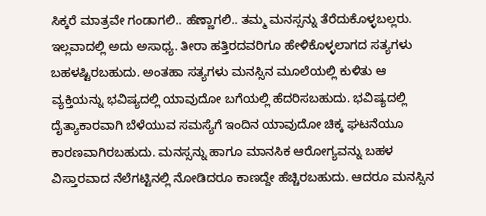ಸಿಕ್ಕರೆ ಮಾತ್ರವೇ ಗಂಡಾಗಲಿ.. ಹೆಣ್ಣಾಗಲಿ.. ತಮ್ಮ ಮನಸ್ಸನ್ನು ತೆರೆದುಕೊಳ್ಳಬಲ್ಲರು. ಇಲ್ಲವಾದಲ್ಲಿ ಅದು ಅಸಾಧ್ಯ. ತೀರಾ ಹತ್ತಿರದವರಿಗೂ ಹೇಳಿಕೊಳ್ಳಲಾಗದ ಸತ್ಯಗಳು ಬಹಳಷ್ಟಿರಬಹುದು. ಅಂತಹಾ ಸತ್ಯಗಳು ಮನಸ್ಸಿನ ಮೂಲೆಯಲ್ಲಿ ಕುಳಿತು ಆ ವ್ಯಕ್ತಿಯನ್ನು ಭವಿಷ್ಯದಲ್ಲಿ ಯಾವುದೋ ಬಗೆಯಲ್ಲಿ ಹೆದರಿಸಬಹುದು. ಭವಿಷ್ಯದಲ್ಲಿ ದೈತ್ಯಾಕಾರವಾಗಿ ಬೆಳೆಯುವ ಸಮಸ್ಯೆಗೆ ಇಂದಿನ ಯಾವುದೋ ಚಿಕ್ಕ ಘಟನೆಯೂ ಕಾರಣವಾಗಿರಬಹುದು. ಮನಸ್ಸನ್ನು ಹಾಗೂ ಮಾನಸಿಕ ಆರೋಗ್ಯವನ್ನು ಬಹಳ ವಿಸ್ತಾರವಾದ ನೆಲೆಗಟ್ಟಿನಲ್ಲಿ ನೋಡಿದರೂ ಕಾಣದ್ದೇ ಹೆಚ್ಚಿರಬಹುದು. ಆದರೂ ಮನಸ್ಸಿನ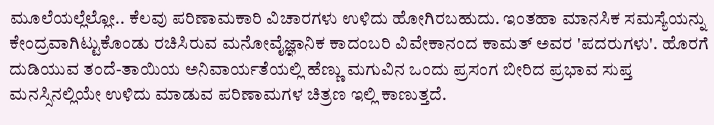ಮೂಲೆಯಲ್ಲೆಲ್ಲೋ.. ಕೆಲವು ಪರಿಣಾಮಕಾರಿ ವಿಚಾರಗಳು ಉಳಿದು ಹೋಗಿರಬಹುದು. ಇಂತಹಾ ಮಾನಸಿಕ ಸಮಸ್ಯೆಯನ್ನು ಕೇಂದ್ರವಾಗಿಟ್ಟುಕೊಂಡು ರಚಿಸಿರುವ ಮನೋವೈಜ್ಞಾನಿಕ ಕಾದಂಬರಿ ವಿವೇಕಾನಂದ ಕಾಮತ್ ಅವರ 'ಪದರುಗಳು'. ಹೊರಗೆ ದುಡಿಯುವ ತಂದೆ-ತಾಯಿಯ ಅನಿವಾರ್ಯತೆಯಲ್ಲಿ ಹೆಣ್ಣು ಮಗುವಿನ ಒಂದು ಪ್ರಸಂಗ ಬೀರಿದ ಪ್ರಭಾವ ಸುಪ್ತ ಮನಸ್ಸಿನಲ್ಲಿಯೇ ಉಳಿದು ಮಾಡುವ ಪರಿಣಾಮಗಳ ಚಿತ್ರಣ ಇಲ್ಲಿ ಕಾಣುತ್ತದೆ.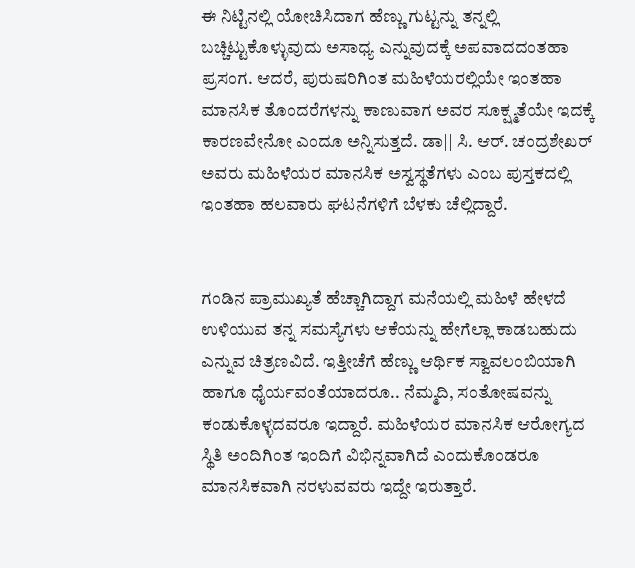ಈ ನಿಟ್ಟಿನಲ್ಲಿ ಯೋಚಿಸಿದಾಗ ಹೆಣ್ಣು ಗುಟ್ಟನ್ನು ತನ್ನಲ್ಲಿ ಬಚ್ಚಿಟ್ಟುಕೊಳ್ಳುವುದು ಅಸಾಧ್ಯ ಎನ್ನುವುದಕ್ಕೆ ಅಪವಾದದಂತಹಾ ಪ್ರಸಂಗ. ಆದರೆ, ಪುರುಷರಿಗಿಂತ ಮಹಿಳೆಯರಲ್ಲಿಯೇ ಇಂತಹಾ ಮಾನಸಿಕ ತೊಂದರೆಗಳನ್ನು ಕಾಣುವಾಗ ಅವರ ಸೂಕ್ಷ್ಮತೆಯೇ ಇದಕ್ಕೆ ಕಾರಣವೇನೋ ಎಂದೂ ಅನ್ನಿಸುತ್ತದೆ. ಡಾ|| ಸಿ. ಆರ್. ಚಂದ್ರಶೇಖರ್ ಅವರು ಮಹಿಳೆಯರ ಮಾನಸಿಕ ಅಸ್ವಸ್ಥತೆಗಳು ಎಂಬ ಪುಸ್ತಕದಲ್ಲಿ ಇಂತಹಾ ಹಲವಾರು ಘಟನೆಗಳಿಗೆ ಬೆಳಕು ಚೆಲ್ಲಿದ್ದಾರೆ.


ಗಂಡಿನ ಪ್ರಾಮುಖ್ಯತೆ ಹೆಚ್ಚಾಗಿದ್ದಾಗ ಮನೆಯಲ್ಲಿ ಮಹಿಳೆ ಹೇಳದೆ ಉಳಿಯುವ ತನ್ನ ಸಮಸ್ಯೆಗಳು ಆಕೆಯನ್ನು ಹೇಗೆಲ್ಲಾ ಕಾಡಬಹುದು ಎನ್ನುವ ಚಿತ್ರಣವಿದೆ. ಇತ್ತೀಚೆಗೆ ಹೆಣ್ಣು ಆರ್ಥಿಕ ಸ್ವಾವಲಂಬಿಯಾಗಿ ಹಾಗೂ ಧೈರ್ಯವಂತೆಯಾದರೂ.. ನೆಮ್ಮದಿ, ಸಂತೋಷವನ್ನು ಕಂಡುಕೊಳ್ಳದವರೂ ಇದ್ದಾರೆ. ಮಹಿಳೆಯರ ಮಾನಸಿಕ ಆರೋಗ್ಯದ ಸ್ಥಿತಿ ಅಂದಿಗಿಂತ ಇಂದಿಗೆ ವಿಭಿನ್ನವಾಗಿದೆ ಎಂದುಕೊಂಡರೂ ಮಾನಸಿಕವಾಗಿ ನರಳುವವರು ಇದ್ದೇ ಇರುತ್ತಾರೆ.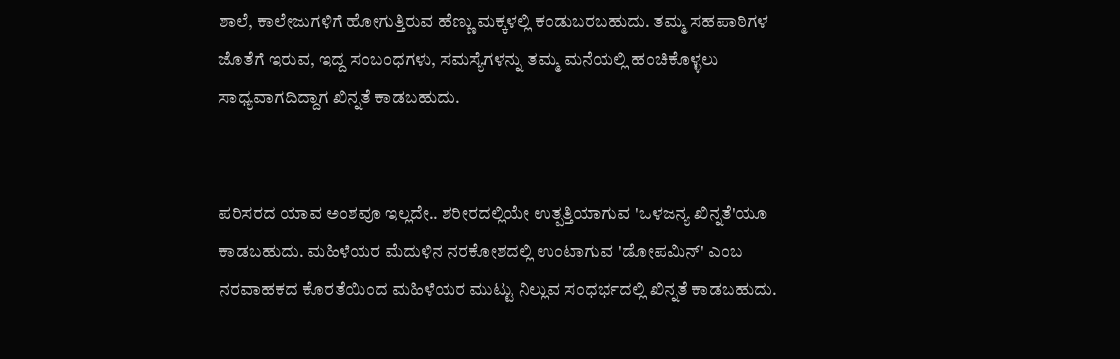ಶಾಲೆ, ಕಾಲೇಜುಗಳಿಗೆ ಹೋಗುತ್ತಿರುವ ಹೆಣ್ಣು ಮಕ್ಕಳಲ್ಲಿ ಕಂಡುಬರಬಹುದು. ತಮ್ಮ ಸಹಪಾಠಿಗಳ ಜೊತೆಗೆ ಇರುವ, ಇದ್ದ ಸಂಬಂಧಗಳು, ಸಮಸ್ಯೆಗಳನ್ನು ತಮ್ಮ ಮನೆಯಲ್ಲಿ ಹಂಚಿಕೊಳ್ಳಲು ಸಾಧ್ಯವಾಗದಿದ್ದಾಗ ಖಿನ್ನತೆ ಕಾಡಬಹುದು.


ಪರಿಸರದ ಯಾವ ಅಂಶವೂ ಇಲ್ಲದೇ.. ಶರೀರದಲ್ಲಿಯೇ ಉತ್ಪತ್ತಿಯಾಗುವ 'ಒಳಜನ್ಯ ಖಿನ್ನತೆ'ಯೂ ಕಾಡಬಹುದು. ಮಹಿಳೆಯರ ಮೆದುಳಿನ ನರಕೋಶದಲ್ಲಿ ಉಂಟಾಗುವ 'ಡೋಪಮಿನ್' ಎಂಬ ನರವಾಹಕದ ಕೊರತೆಯಿಂದ ಮಹಿಳೆಯರ ಮುಟ್ಟು ನಿಲ್ಲುವ ಸಂಧರ್ಭದಲ್ಲಿ ಖಿನ್ನತೆ ಕಾಡಬಹುದು.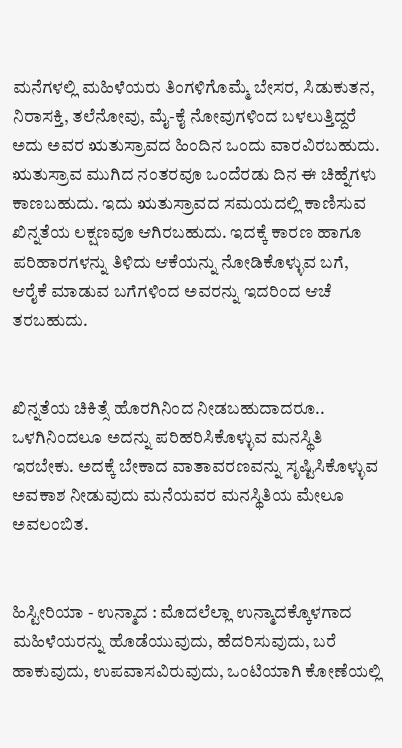ಮನೆಗಳಲ್ಲಿ ಮಹಿಳೆಯರು ತಿಂಗಳಿಗೊಮ್ಮೆ ಬೇಸರ, ಸಿಡುಕುತನ, ನಿರಾಸಕ್ತಿ, ತಲೆನೋವು, ಮೈ-ಕೈ ನೋವುಗಳಿಂದ ಬಳಲುತ್ತಿದ್ದರೆ ಅದು ಅವರ ಋತುಸ್ರಾವದ ಹಿಂದಿನ ಒಂದು ವಾರವಿರಬಹುದು. ಋತುಸ್ರಾವ ಮುಗಿದ ನಂತರವೂ ಒಂದೆರಡು ದಿನ ಈ ಚಿಹ್ನೆಗಳು ಕಾಣಬಹುದು. ಇದು ಋತುಸ್ರಾವದ ಸಮಯದಲ್ಲಿ ಕಾಣಿಸುವ ಖಿನ್ನತೆಯ ಲಕ್ಷಣವೂ ಆಗಿರಬಹುದು. ಇದಕ್ಕೆ ಕಾರಣ ಹಾಗೂ ಪರಿಹಾರಗಳನ್ನು ತಿಳಿದು ಆಕೆಯನ್ನು ನೋಡಿಕೊಳ್ಳುವ ಬಗೆ, ಆರೈಕೆ ಮಾಡುವ ಬಗೆಗಳಿಂದ ಅವರನ್ನು ಇದರಿಂದ ಆಚೆ ತರಬಹುದು.


ಖಿನ್ನತೆಯ ಚಿಕಿತ್ಸೆ ಹೊರಗಿನಿಂದ ನೀಡಬಹುದಾದರೂ.. ಒಳಗಿನಿಂದಲೂ ಅದನ್ನು ಪರಿಹರಿಸಿಕೊಳ್ಳುವ ಮನಸ್ಥಿತಿ ಇರಬೇಕು. ಅದಕ್ಕೆ ಬೇಕಾದ ವಾತಾವರಣವನ್ನು ಸೃಷ್ಟಿಸಿಕೊಳ್ಳುವ ಅವಕಾಶ ನೀಡುವುದು ಮನೆಯವರ ಮನಸ್ಥಿತಿಯ ಮೇಲೂ ಅವಲಂಬಿತ.


ಹಿಸ್ಟೀರಿಯಾ - ಉನ್ಮಾದ : ಮೊದಲೆಲ್ಲಾ ಉನ್ಮಾದಕ್ಕೊಳಗಾದ ಮಹಿಳೆಯರನ್ನು ಹೊಡೆಯುವುದು, ಹೆದರಿಸುವುದು, ಬರೆ ಹಾಕುವುದು, ಉಪವಾಸವಿರುವುದು, ಒಂಟಿಯಾಗಿ ಕೋಣೆಯಲ್ಲಿ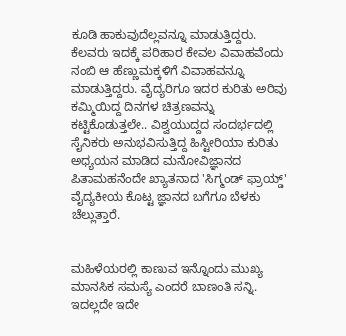ಕೂಡಿ ಹಾಕುವುದೆಲ್ಲವನ್ನೂ ಮಾಡುತ್ತಿದ್ದರು. ಕೆಲವರು ಇದಕ್ಕೆ ಪರಿಹಾರ ಕೇವಲ ವಿವಾಹವೆಂದು ನಂಬಿ ಆ ಹೆಣ್ಣುಮಕ್ಕಳಿಗೆ ವಿವಾಹವನ್ನೂ ಮಾಡುತ್ತಿದ್ದರು. ವೈದ್ಯರಿಗೂ ಇದರ ಕುರಿತು ಅರಿವು ಕಮ್ಮಿಯಿದ್ದ ದಿನಗಳ ಚಿತ್ರಣವನ್ನು ಕಟ್ಟಿಕೊಡುತ್ತಲೇ.. ವಿಶ್ವಯುದ್ದದ ಸಂದರ್ಭದಲ್ಲಿ ಸೈನಿಕರು ಅನುಭವಿಸುತ್ತಿದ್ದ ಹಿಸ್ಟೀರಿಯಾ ಕುರಿತು ಅಧ್ಯಯನ ಮಾಡಿದ ಮನೋವಿಜ್ಞಾನದ ಪಿತಾಮಹನೆಂದೇ ಖ್ಯಾತನಾದ 'ಸಿಗ್ಮಂಡ್ ಫ್ರಾಯ್ಡ್' ವೈದ್ಯಕೀಯ ಕೊಟ್ಟ ಜ್ಞಾನದ ಬಗೆಗೂ ಬೆಳಕು ಚೆಲ್ಲುತ್ತಾರೆ.


ಮಹಿಳೆಯರಲ್ಲಿ ಕಾಣುವ ಇನ್ನೊಂದು ಮುಖ್ಯ ಮಾನಸಿಕ ಸಮಸ್ಯೆ ಎಂದರೆ ಬಾಣಂತಿ ಸನ್ನಿ. ಇದಲ್ಲದೇ ಇದೇ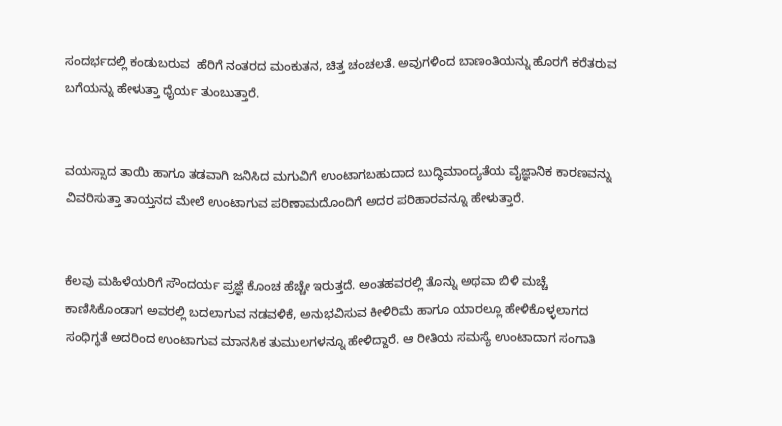ಸಂದರ್ಭದಲ್ಲಿ ಕಂಡುಬರುವ  ಹೆರಿಗೆ ನಂತರದ ಮಂಕುತನ, ಚಿತ್ತ ಚಂಚಲತೆ. ಅವುಗಳಿಂದ ಬಾಣಂತಿಯನ್ನು ಹೊರಗೆ ಕರೆತರುವ ಬಗೆಯನ್ನು ಹೇಳುತ್ತಾ ಧೈರ್ಯ ತುಂಬುತ್ತಾರೆ.


ವಯಸ್ಸಾದ ತಾಯಿ ಹಾಗೂ ತಡವಾಗಿ ಜನಿಸಿದ ಮಗುವಿಗೆ ಉಂಟಾಗಬಹುದಾದ ಬುದ್ಧಿಮಾಂದ್ಯತೆಯ ವೈಜ್ಞಾನಿಕ ಕಾರಣವನ್ನು ವಿವರಿಸುತ್ತಾ ತಾಯ್ತನದ ಮೇಲೆ ಉಂಟಾಗುವ ಪರಿಣಾಮದೊಂದಿಗೆ ಅದರ ಪರಿಹಾರವನ್ನೂ ಹೇಳುತ್ತಾರೆ.


ಕೆಲವು ಮಹಿಳೆಯರಿಗೆ ಸೌಂದರ್ಯ ಪ್ರಜ್ಞೆ ಕೊಂಚ ಹೆಚ್ಚೇ ಇರುತ್ತದೆ. ಅಂತಹವರಲ್ಲಿ ತೊನ್ನು ಅಥವಾ ಬಿಳಿ ಮಚ್ಚೆ ಕಾಣಿಸಿಕೊಂಡಾಗ ಅವರಲ್ಲಿ ಬದಲಾಗುವ ನಡವಳಿಕೆ, ಅನುಭವಿಸುವ ಕೀಳಿರಿಮೆ ಹಾಗೂ ಯಾರಲ್ಲೂ ಹೇಳಿಕೊಳ್ಳಲಾಗದ ಸಂಧಿಗ್ಧತೆ ಅದರಿಂದ ಉಂಟಾಗುವ ಮಾನಸಿಕ ತುಮುಲಗಳನ್ನೂ ಹೇಳಿದ್ದಾರೆ. ಆ ರೀತಿಯ ಸಮಸ್ಯೆ ಉಂಟಾದಾಗ ಸಂಗಾತಿ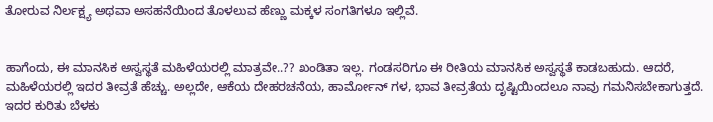ತೋರುವ ನಿರ್ಲಕ್ಷ್ಯ ಅಥವಾ ಅಸಹನೆಯಿಂದ ತೊಳಲುವ ಹೆಣ್ಣು ಮಕ್ಕಳ ಸಂಗತಿಗಳೂ ಇಲ್ಲಿವೆ.


ಹಾಗೆಂದು, ಈ ಮಾನಸಿಕ ಅಸ್ವಸ್ಥತೆ ಮಹಿಳೆಯರಲ್ಲಿ ಮಾತ್ರವೇ..?? ಖಂಡಿತಾ ಇಲ್ಲ. ಗಂಡಸರಿಗೂ ಈ ರೀತಿಯ ಮಾನಸಿಕ ಅಸ್ವಸ್ಥತೆ ಕಾಡಬಹುದು. ಆದರೆ, ಮಹಿಳೆಯರಲ್ಲಿ ಇದರ ತೀವ್ರತೆ ಹೆಚ್ಚು. ಅಲ್ಲದೇ, ಆಕೆಯ ದೇಹರಚನೆಯ, ಹಾರ್ಮೋನ್ ಗಳ, ಭಾವ ತೀವ್ರತೆಯ ದೃಷ್ಟಿಯಿಂದಲೂ ನಾವು ಗಮನಿಸಬೇಕಾಗುತ್ತದೆ. ಇದರ ಕುರಿತು ಬೆಳಕು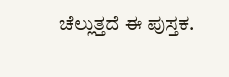ಚೆಲ್ಲುತ್ತದೆ ಈ ಪುಸ್ತಕ.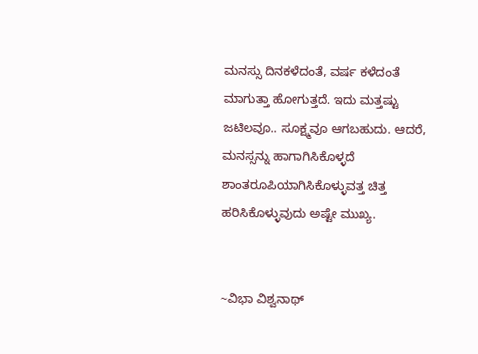ಮನಸ್ಸು ದಿನಕಳೆದಂತೆ, ವರ್ಷ ಕಳೆದಂತೆ ಮಾಗುತ್ತಾ ಹೋಗುತ್ತದೆ. ಇದು ಮತ್ತಷ್ಟು ಜಟಿಲವೂ.. ಸೂಕ್ಷ್ಮವೂ ಆಗಬಹುದು. ಆದರೆ, ಮನಸ್ಸನ್ನು ಹಾಗಾಗಿಸಿಕೊಳ್ಳದೆ ಶಾಂತರೂಪಿಯಾಗಿಸಿಕೊಳ್ಳುವತ್ತ ಚಿತ್ತ ಹರಿಸಿಕೊಳ್ಳುವುದು ಅಷ್ಟೇ ಮುಖ್ಯ.


~ವಿಭಾ ವಿಶ್ವನಾಥ್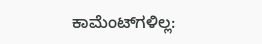ಕಾಮೆಂಟ್‌ಗಳಿಲ್ಲ: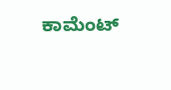ಕಾಮೆಂಟ್‌‌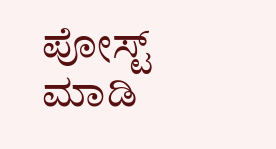ಪೋಸ್ಟ್‌ ಮಾಡಿ